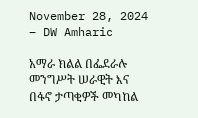November 28, 2024 – DW Amharic

አማራ ክልል በፌደራሉ መንግሥት ሠራዊት እና በፋኖ ታጣቂዎች መካከል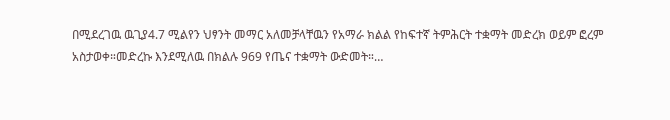በሚደረገዉ ዉጊያ4.7 ሚልየን ህፃንት መማር አለመቻላቸዉን የአማራ ክልል የከፍተኛ ትምሕርት ተቋማት መድረክ ወይም ፎረም አስታወቀ።መድረኩ እንደሚለዉ በክልሉ 969 የጤና ተቋማት ውድመት።…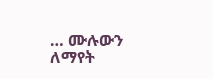… ሙሉውን ለማየት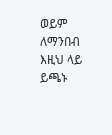ወይም ለማንበብ እዚህ ላይ ይጫኑ